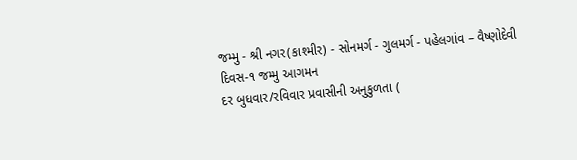જમ્મુ - શ્રી નગર(કાશ્મીર) - સોનમર્ગ - ગુલમર્ગ - પહેલગાંવ – વૈષ્ણોદેવી
દિવસ-૧ જમ્મુ આગમન
દર બુધવાર/રવિવાર પ્રવાસીની અનુકુળતા (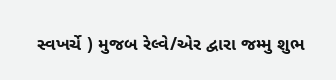સ્વખર્ચે ) મુજબ રેલ્વે/એર દ્વારા જમ્મુ શુભ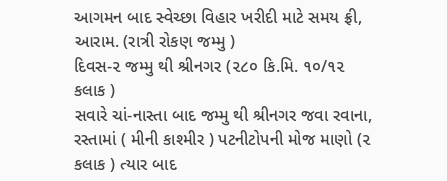આગમન બાદ સ્વેચ્છા વિહાર ખરીદી માટે સમય ફ્રી, આરામ. (રાત્રી રોકણ જમ્મુ )
દિવસ-૨ જમ્મુ થી શ્રીનગર (૨૮૦ કિ.મિ. ૧૦/૧૨ કલાક )
સવારે ચાં-નાસ્તા બાદ જમ્મુ થી શ્રીનગર જવા રવાના, રસ્તામાં ( મીની કાશ્મીર ) પટનીટોપની મોજ માણો (૨ કલાક ) ત્યાર બાદ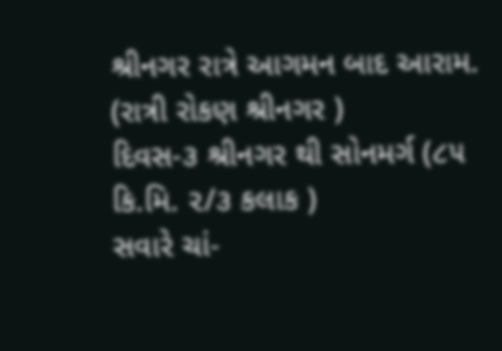શ્રીનગર રાત્રે આગમન બાદ આરામ. (રાત્રી રોકણ શ્રીનગર )
દિવસ-૩ શ્રીનગર થી સોનમર્ગ (૮૫ કિ.મિ. ૨/૩ કલાક )
સવારે ચાં-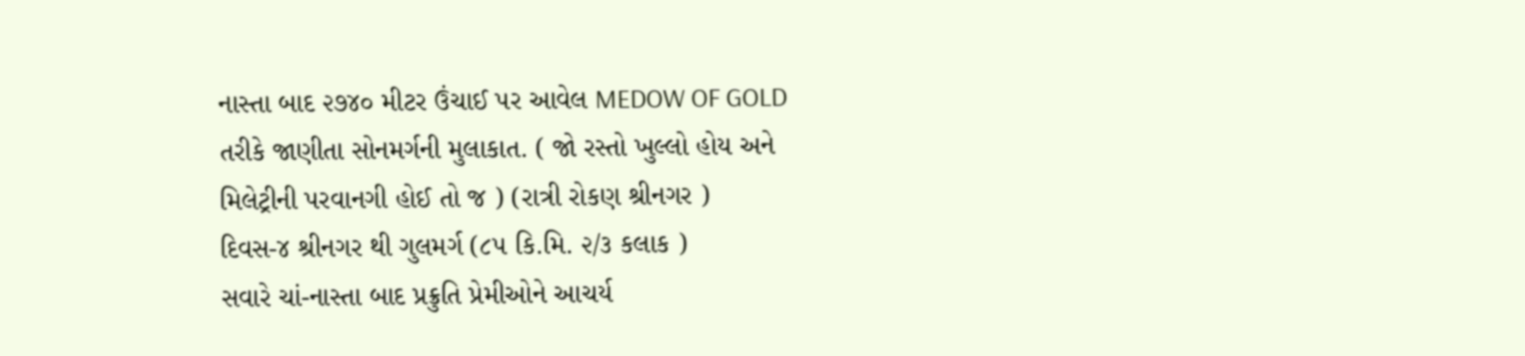નાસ્તા બાદ ૨૭૪૦ મીટર ઉંચાઈ પર આવેલ MEDOW OF GOLD તરીકે જાણીતા સોનમર્ગની મુલાકાત. ( જો રસ્તો ખુલ્લો હોય અને મિલેટ્રીની પરવાનગી હોઈ તો જ ) (રાત્રી રોકણ શ્રીનગર )
દિવસ-૪ શ્રીનગર થી ગુલમર્ગ (૮૫ કિ.મિ. ૨/૩ કલાક )
સવારે ચાં-નાસ્તા બાદ પ્રક્રુતિ પ્રેમીઓને આચર્ય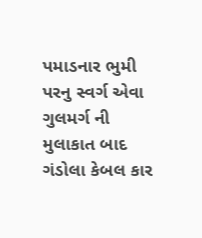પમાડનાર ભુમી પરનુ સ્વર્ગ એવા ગુલમર્ગ ની મુલાકાત બાદ ગંડોલા કેબલ કાર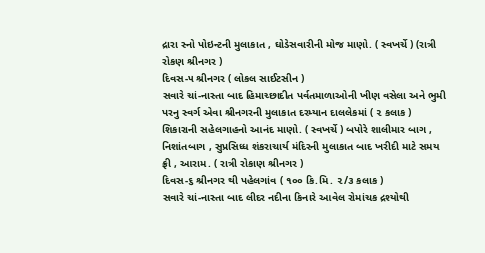દ્રારા સ્નો પોઇન્ટની મુલાકાત , ઘોડેસવારીની મોજ માણો. ( સ્વખર્ચે ) (રાત્રી રોકણ શ્રીનગર )
દિવસ-૫ શ્રીનગર ( લોકલ સાઈટસીન )
સવારે ચાં-નાસ્તા બાદ હિમાચ્છાદીત પર્વતમાળાઓની ખીણ વસેલા અને ભુમી પરનુ સ્વર્ગ એવા શ્રીનગરની મુલાકાત દરમ્યાન દાલલેકમાં ( ૨ કલાક ) શિકારાની સહેલગાહનો આનંદ માણો. ( સ્વખર્ચે ) બપોરે શાલીમાર બાગ , નિશાંતબાગ , સુપ્રસિધ્ધ શંકરાચાર્ય મંદિરની મુલાકાત બાદ ખરીદી માટે સમય ફ્રી , આરામ. ( રાત્રી રોકાણ શ્રીનગર )
દિવસ-૬ શ્રીનગર થી પહેલગાંવ ( ૧૦૦ કિ.મિ. ૨/૩ કલાક )
સવારે ચાં-નાસ્તા બાદ લીદર નદીના કિનારે આવેલ રોમાંચક દ્રશ્યોથી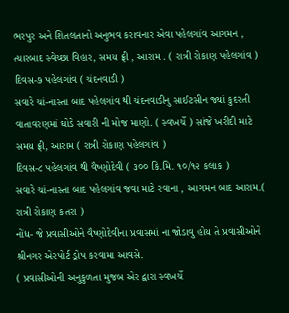ભરપુર અને શિતલતાનો અનુભવ કરાવનાર એવા પહેલગાંવ આગમન , ત્યારબાદ સ્વેચ્છા વિહાર, સમય ફ્રી , આરામ . ( રાત્રી રોકાણ પહેલગાંવ )
દિવસ-૭ પહેલગાંવ ( ચંદનવાડી )
સવારે ચાં-નાસ્તા બાદ પહેલગાંવ થી ચંદનવાડીનુ સાઈટસીન જ્યાં કુદરતી વાતાવરણમાં ઘોડે સવારી ની મોજ માણો. ( સ્વખર્ચે ) સાંજે ખરીદી માટે સમય ફ્રી, આરામ ( રાત્રી રોકાણ પહેલગાંવ )
દિવસ-૮ પહેલગાંવ થી વૈષ્ણોદેવી ( ૩૦૦ કિ.મિ. ૧૦/૧૨ કલાક )
સવારે ચાં-નાસ્તા બાદ પહેલગાંવ જવા માટે રવાના , આગમન બાદ આરામ.( રાત્રી રોકાણ કતરા )
નોંધ- જે પ્રવાસીઓને વૈષ્ણોદેવીના પ્રવાસમાં ના જોડાવુ હોય તે પ્રવાસીઓને શ્રીનગર એરપોર્ટ ડ્રોપ કરવામા આવસે.
( પ્રવાસીઓની અનુકુળતા મુજબ એર દ્વારા સ્વખર્ચે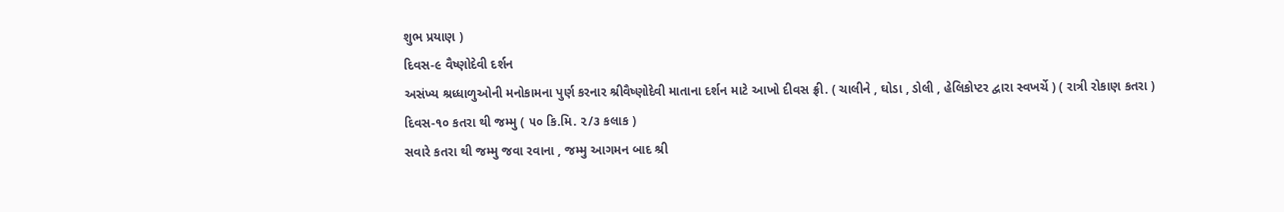શુભ પ્રયાણ )
દિવસ-૯ વૈષ્ણોદેવી દર્શન
અસંખ્ય શ્રધ્ધાળુઓની મનોકામના પુર્ણ કરનાર શ્રીવૈષ્ણોદેવી માતાના દર્શન માટે આખો દીવસ ફ્રી. ( ચાલીને , ઘોડા , ડોલી , હેલિકોપ્ટર દ્વારા સ્વખર્ચે ) ( રાત્રી રોકાણ કતરા )
દિવસ-૧૦ કતરા થી જમ્મુ ( ૫૦ કિ.મિ. ૨/૩ કલાક )
સવારે કતરા થી જમ્મુ જવા રવાના , જમ્મુ આગમન બાદ શ્રી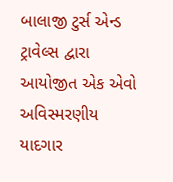બાલાજી ટુર્સ એન્ડ ટ્રાવેલ્સ દ્વારા આયોજીત એક એવો અવિસ્મરણીય યાદગાર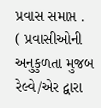પ્રવાસ સમાપ્ત .
( પ્રવાસીઓની અનુકુળતા મુજબ રેલ્વે/એર દ્વારા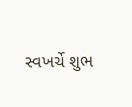સ્વખર્ચે શુભ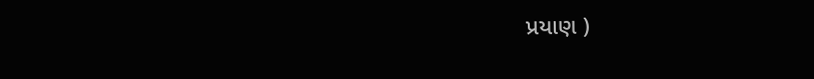પ્રયાણ )